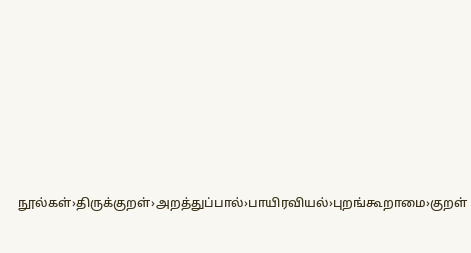நூல்கள்›திருக்குறள்›அறத்துப்பால்›பாயிரவியல்›புறங்கூறாமை›குறள்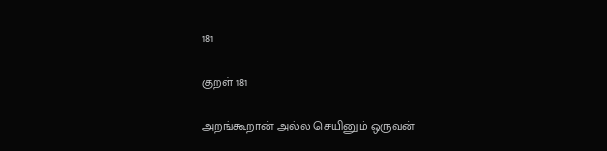181

குறள் 181

அறங்கூறான் அல்ல செயினும் ஒருவன்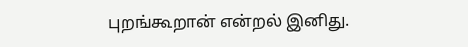புறங்கூறான் என்றல் இனிது.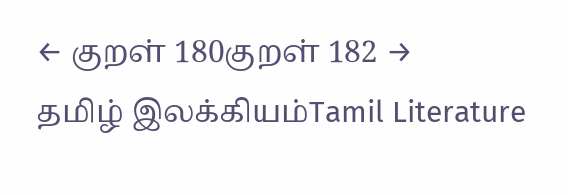← குறள் 180குறள் 182 →
தமிழ் இலக்கியம்Tamil Literature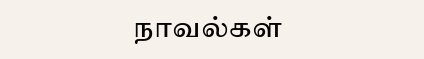நாவல்கள்